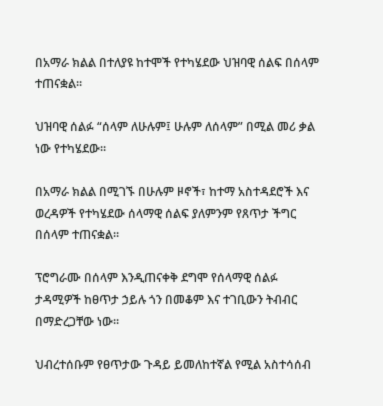በአማራ ክልል በተለያዩ ከተሞች የተካሄደው ህዝባዊ ሰልፍ በሰላም ተጠናቋል።

ህዝባዊ ሰልፉ “ሰላም ለሁሉም፤ ሁሉም ለሰላም” በሚል መሪ ቃል ነው የተካሄደው።

በአማራ ክልል በሚገኙ በሁሉም ዞኖች፣ ከተማ አስተዳደሮች እና ወረዳዎች የተካሄደው ሰላማዊ ሰልፍ ያለምንም የጸጥታ ችግር በሰላም ተጠናቋል።

ፕሮግራሙ በሰላም እንዲጠናቀቅ ደግሞ የሰላማዊ ሰልፉ ታዳሚዎች ከፀጥታ ኃይሉ ጎን በመቆም እና ተገቢውን ትብብር በማድረጋቸው ነው።

ህብረተሰቡም የፀጥታው ጉዳይ ይመለከተኛል የሚል አስተሳሰብ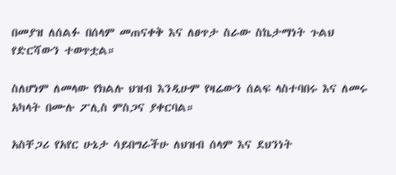በመያዝ ለሰልፉ በሰላም መጠናቀቅ እና ለፀጥታ ስራው ስኬታማነት ጉልህ የድርሻውን ተወጥቷል።

ስለሆነም ለመላው የክልሉ ህዝብ እንዲሁም የዛሬውን ሰልፍ ላስተባበሩ እና ለመሩ አካላት በሙሉ ፖሊስ ምስጋና ያቀርባል።

አስቸጋሪ የአየር ሁኔታ ሳይበግራችሁ ለህዝብ ሰላም እና ደህንነት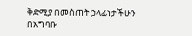ቅድሚያ በመስጠት ኃላፊነታችሁን በአግባቡ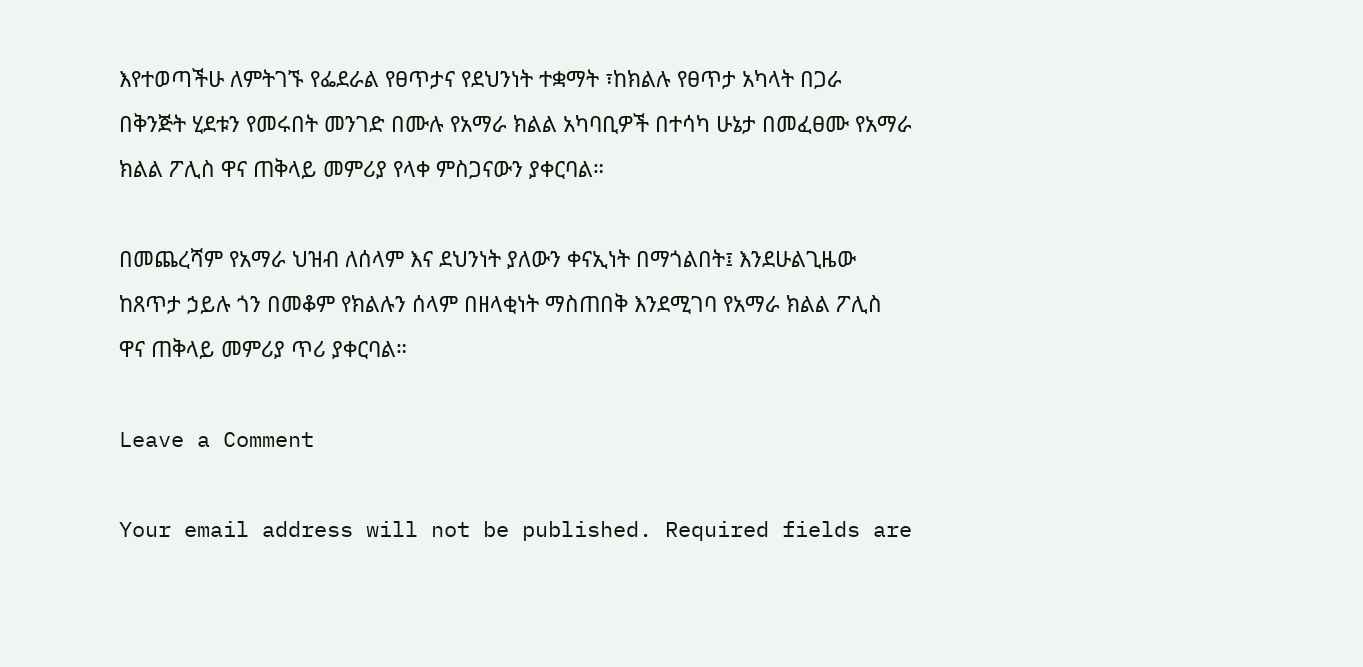እየተወጣችሁ ለምትገኙ የፌደራል የፀጥታና የደህንነት ተቋማት ፣ከክልሉ የፀጥታ አካላት በጋራ በቅንጅት ሂደቱን የመሩበት መንገድ በሙሉ የአማራ ክልል አካባቢዎች በተሳካ ሁኔታ በመፈፀሙ የአማራ ክልል ፖሊስ ዋና ጠቅላይ መምሪያ የላቀ ምስጋናውን ያቀርባል።

በመጨረሻም የአማራ ህዝብ ለሰላም እና ደህንነት ያለውን ቀናኢነት በማጎልበት፤ እንደሁልጊዜው ከጸጥታ ኃይሉ ጎን በመቆም የክልሉን ሰላም በዘላቂነት ማስጠበቅ እንደሚገባ የአማራ ክልል ፖሊስ ዋና ጠቅላይ መምሪያ ጥሪ ያቀርባል።

Leave a Comment

Your email address will not be published. Required fields are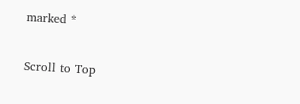marked *

Scroll to Top